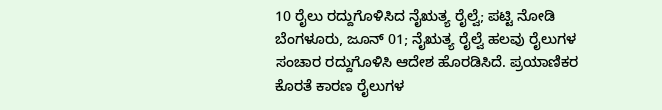10 ರೈಲು ರದ್ದುಗೊಳಿಸಿದ ನೈಋತ್ಯ ರೈಲ್ವೆ; ಪಟ್ಟಿ ನೋಡಿ
ಬೆಂಗಳೂರು, ಜೂನ್ 01; ನೈಋತ್ಯ ರೈಲ್ವೆ ಹಲವು ರೈಲುಗಳ ಸಂಚಾರ ರದ್ದುಗೊಳಿಸಿ ಆದೇಶ ಹೊರಡಿಸಿದೆ. ಪ್ರಯಾಣಿಕರ ಕೊರತೆ ಕಾರಣ ರೈಲುಗಳ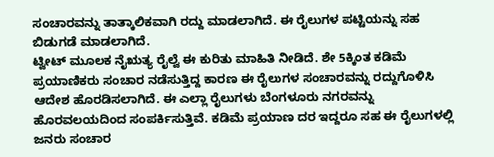ಸಂಚಾರವನ್ನು ತಾತ್ಕಾಲಿಕವಾಗಿ ರದ್ದು ಮಾಡಲಾಗಿದೆ. ಈ ರೈಲುಗಳ ಪಟ್ಟಿಯನ್ನು ಸಹ ಬಿಡುಗಡೆ ಮಾಡಲಾಗಿದೆ.
ಟ್ವೀಟ್ ಮೂಲಕ ನೈಋತ್ಯ ರೈಲ್ವೆ ಈ ಕುರಿತು ಮಾಹಿತಿ ನೀಡಿದೆ. ಶೇ 5ಕ್ಕಿಂತ ಕಡಿಮೆ ಪ್ರಯಾಣಿಕರು ಸಂಚಾರ ನಡೆಸುತ್ತಿದ್ದ ಕಾರಣ ಈ ರೈಲುಗಳ ಸಂಚಾರವನ್ನು ರದ್ದುಗೊಳಿಸಿ ಆದೇಶ ಹೊರಡಿಸಲಾಗಿದೆ. ಈ ಎಲ್ಲಾ ರೈಲುಗಳು ಬೆಂಗಳೂರು ನಗರವನ್ನು ಹೊರವಲಯದಿಂದ ಸಂಪರ್ಕಿಸುತ್ತಿವೆ. ಕಡಿಮೆ ಪ್ರಯಾಣ ದರ ಇದ್ದರೂ ಸಹ ಈ ರೈಲುಗಳಲ್ಲಿ ಜನರು ಸಂಚಾರ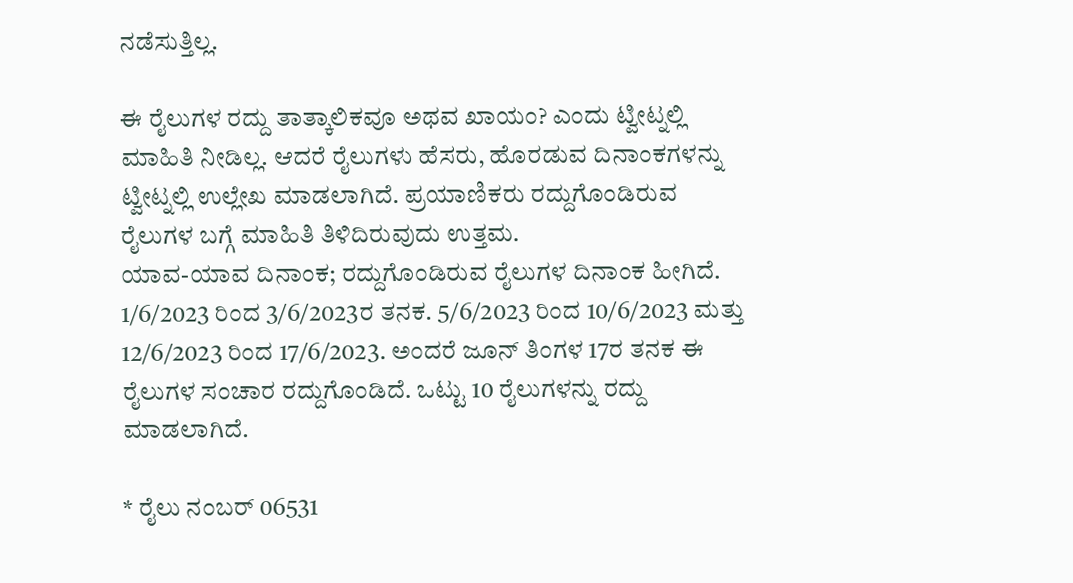ನಡೆಸುತ್ತಿಲ್ಲ.

ಈ ರೈಲುಗಳ ರದ್ದು ತಾತ್ಕಾಲಿಕವೂ ಅಥವ ಖಾಯಂ? ಎಂದು ಟ್ವೀಟ್ನಲ್ಲಿ ಮಾಹಿತಿ ನೀಡಿಲ್ಲ. ಆದರೆ ರೈಲುಗಳು ಹೆಸರು, ಹೊರಡುವ ದಿನಾಂಕಗಳನ್ನು ಟ್ವೀಟ್ನಲ್ಲಿ ಉಲ್ಲೇಖ ಮಾಡಲಾಗಿದೆ. ಪ್ರಯಾಣಿಕರು ರದ್ದುಗೊಂಡಿರುವ ರೈಲುಗಳ ಬಗ್ಗೆ ಮಾಹಿತಿ ತಿಳಿದಿರುವುದು ಉತ್ತಮ.
ಯಾವ-ಯಾವ ದಿನಾಂಕ; ರದ್ದುಗೊಂಡಿರುವ ರೈಲುಗಳ ದಿನಾಂಕ ಹೀಗಿದೆ. 1/6/2023 ರಿಂದ 3/6/2023ರ ತನಕ. 5/6/2023 ರಿಂದ 10/6/2023 ಮತ್ತು 12/6/2023 ರಿಂದ 17/6/2023. ಅಂದರೆ ಜೂನ್ ತಿಂಗಳ 17ರ ತನಕ ಈ ರೈಲುಗಳ ಸಂಚಾರ ರದ್ದುಗೊಂಡಿದೆ. ಒಟ್ಟು 10 ರೈಲುಗಳನ್ನು ರದ್ದು ಮಾಡಲಾಗಿದೆ.

* ರೈಲು ನಂಬರ್ 06531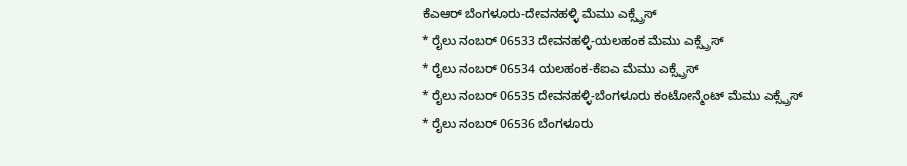ಕೆಎಆರ್ ಬೆಂಗಳೂರು-ದೇವನಹಳ್ಳಿ ಮೆಮು ಎಕ್ಸ್ಪ್ರೆಸ್
* ರೈಲು ನಂಬರ್ 06533 ದೇವನಹಳ್ಳಿ-ಯಲಹಂಕ ಮೆಮು ಎಕ್ಸ್ಪ್ರೆಸ್
* ರೈಲು ನಂಬರ್ 06534 ಯಲಹಂಕ-ಕೆಐಎ ಮೆಮು ಎಕ್ಸ್ಪ್ರೆಸ್
* ರೈಲು ನಂಬರ್ 06535 ದೇವನಹಳ್ಳಿ-ಬೆಂಗಳೂರು ಕಂಟೋನ್ಮೆಂಟ್ ಮೆಮು ಎಕ್ಸ್ಪ್ರೆಸ್
* ರೈಲು ನಂಬರ್ 06536 ಬೆಂಗಳೂರು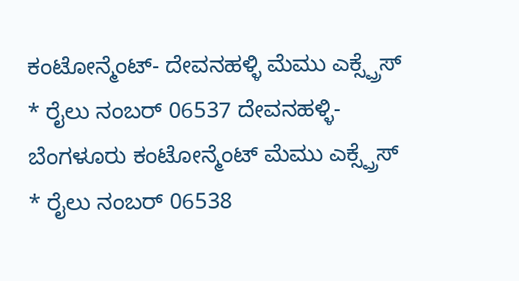ಕಂಟೋನ್ಮೆಂಟ್- ದೇವನಹಳ್ಳಿ ಮೆಮು ಎಕ್ಸ್ಪ್ರೆಸ್
* ರೈಲು ನಂಬರ್ 06537 ದೇವನಹಳ್ಳಿ-ಬೆಂಗಳೂರು ಕಂಟೋನ್ಮೆಂಟ್ ಮೆಮು ಎಕ್ಸ್ಪ್ರೆಸ್
* ರೈಲು ನಂಬರ್ 06538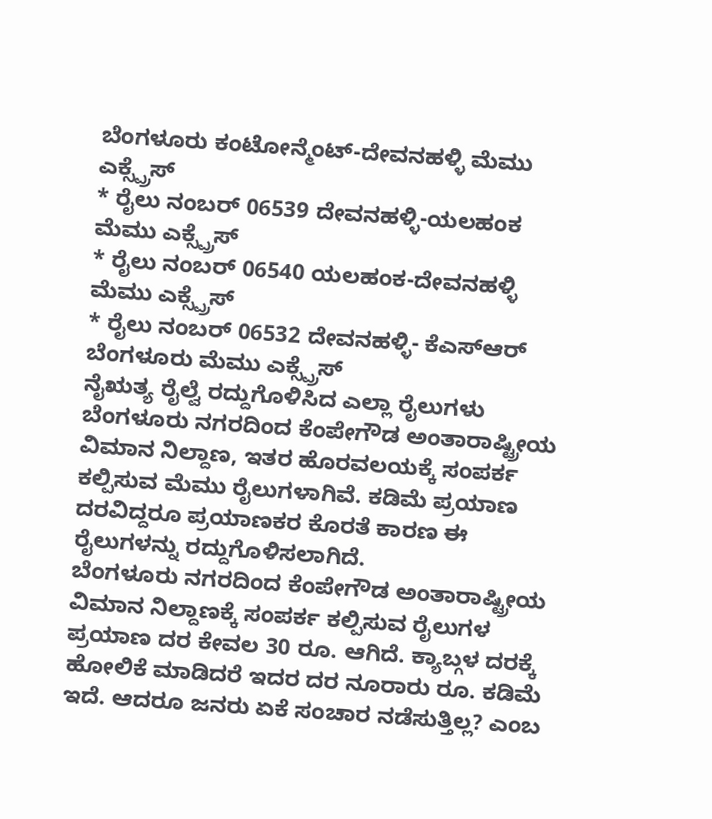ಬೆಂಗಳೂರು ಕಂಟೋನ್ಮೆಂಟ್-ದೇವನಹಳ್ಳಿ ಮೆಮು ಎಕ್ಸ್ಪ್ರೆಸ್
* ರೈಲು ನಂಬರ್ 06539 ದೇವನಹಳ್ಳಿ-ಯಲಹಂಕ ಮೆಮು ಎಕ್ಸ್ಪ್ರೆಸ್
* ರೈಲು ನಂಬರ್ 06540 ಯಲಹಂಕ-ದೇವನಹಳ್ಳಿ ಮೆಮು ಎಕ್ಸ್ಪ್ರೆಸ್
* ರೈಲು ನಂಬರ್ 06532 ದೇವನಹಳ್ಳಿ- ಕೆಎಸ್ಆರ್ ಬೆಂಗಳೂರು ಮೆಮು ಎಕ್ಸ್ಪ್ರೆಸ್
ನೈಋತ್ಯ ರೈಲ್ವೆ ರದ್ದುಗೊಳಿಸಿದ ಎಲ್ಲಾ ರೈಲುಗಳು ಬೆಂಗಳೂರು ನಗರದಿಂದ ಕೆಂಪೇಗೌಡ ಅಂತಾರಾಷ್ಟ್ರೀಯ ವಿಮಾನ ನಿಲ್ದಾಣ, ಇತರ ಹೊರವಲಯಕ್ಕೆ ಸಂಪರ್ಕ ಕಲ್ಪಿಸುವ ಮೆಮು ರೈಲುಗಳಾಗಿವೆ. ಕಡಿಮೆ ಪ್ರಯಾಣ ದರವಿದ್ದರೂ ಪ್ರಯಾಣಕರ ಕೊರತೆ ಕಾರಣ ಈ ರೈಲುಗಳನ್ನು ರದ್ದುಗೊಳಿಸಲಾಗಿದೆ.
ಬೆಂಗಳೂರು ನಗರದಿಂದ ಕೆಂಪೇಗೌಡ ಅಂತಾರಾಷ್ಟ್ರೀಯ ವಿಮಾನ ನಿಲ್ದಾಣಕ್ಕೆ ಸಂಪರ್ಕ ಕಲ್ಪಿಸುವ ರೈಲುಗಳ ಪ್ರಯಾಣ ದರ ಕೇವಲ 30 ರೂ. ಆಗಿದೆ. ಕ್ಯಾಬ್ಗಳ ದರಕ್ಕೆ ಹೋಲಿಕೆ ಮಾಡಿದರೆ ಇದರ ದರ ನೂರಾರು ರೂ. ಕಡಿಮೆ ಇದೆ. ಆದರೂ ಜನರು ಏಕೆ ಸಂಚಾರ ನಡೆಸುತ್ತಿಲ್ಲ? ಎಂಬ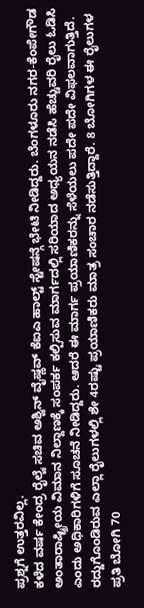ಪ್ರಶ್ನಗೆ ಉತ್ತರವಿಲ್ಲ.
ಕಳೆದ ವರ್ಷ ಕೇಂದ್ರ ರೈಲ್ವೆ ಸಚಿವ ಅಶ್ವಿನ್ ವೈಷ್ಣವ್ ಕೆಐಎ ಹಾಲ್ಟ್ ಸ್ಟೇಷನ್ಗೆ ಭೇಟಿ ನೀಡಿದ್ದರು. ಬೆಂಗಳೂರು ನಗರ-ಕೆಂಪೇಗೌಡ ಅಂತಾರಾಷ್ಟ್ರೀಯ ವಿಮಾನ ನಿಲ್ದಾಣಕ್ಕೆ ಸಂಪರ್ಕ ಕಲ್ಪಿಸುವ ಮಾರ್ಗದಲ್ಲಿ ಸರಿಯಾದ ಅಧ್ಯಯನ ನಡೆಸಿ ಹೆಚ್ಚುವರಿ ರೈಲು ಓಡಿಸಿ ಎಂದು ಅಧಿಕಾರಿಗಳಿಗೆ ಸೂಚನೆ ನೀಡಿದ್ದರು. ಆದರೆ ಈ ಮಾರ್ಗ ಪ್ರಯಾಣಿಕರನ್ನು ಸೆಳೆಯಲು ಪದೇ ಪದೇ ವಿಫಲವಾಗುತ್ತಿದೆ.
ರದ್ದುಗೊಂಡಿರುವ ಎಲ್ಲಾ ರೈಲುಗಳಲ್ಲಿ ಶೇ 4ರಷ್ಟು ಪ್ರಯಾಣಿಕರು ಮಾತ್ರ ಸಂಚಾರ ನಡೆಸುತ್ತಿದ್ದಾರೆ. 8 ಬೋಗಿಗಳ ಈ ರೈಲುಗಳ ಪ್ರತಿ ಬೋಗಿ 70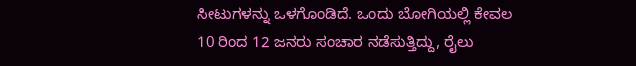ಸೀಟುಗಳನ್ನು ಒಳಗೊಂಡಿದೆ. ಒಂದು ಬೋಗಿಯಲ್ಲಿ ಕೇವಲ 10 ರಿಂದ 12 ಜನರು ಸಂಚಾರ ನಡೆಸುತ್ತಿದ್ದು, ರೈಲು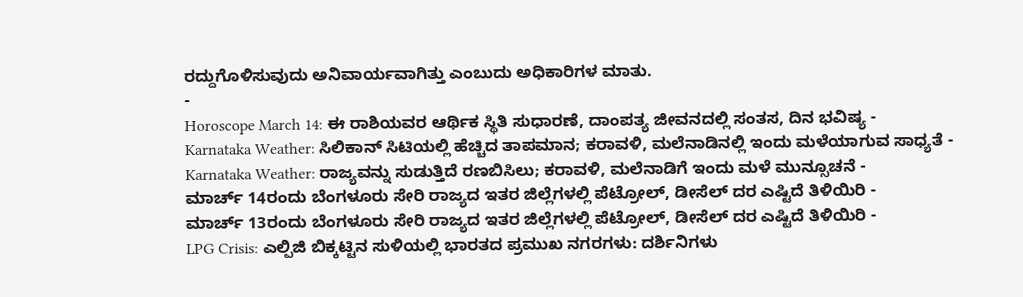ರದ್ದುಗೊಳಿಸುವುದು ಅನಿವಾರ್ಯವಾಗಿತ್ತು ಎಂಬುದು ಅಧಿಕಾರಿಗಳ ಮಾತು.
-
Horoscope March 14: ಈ ರಾಶಿಯವರ ಆರ್ಥಿಕ ಸ್ಥಿತಿ ಸುಧಾರಣೆ, ದಾಂಪತ್ಯ ಜೀವನದಲ್ಲಿ ಸಂತಸ, ದಿನ ಭವಿಷ್ಯ -
Karnataka Weather: ಸಿಲಿಕಾನ್ ಸಿಟಿಯಲ್ಲಿ ಹೆಚ್ಚಿದ ತಾಪಮಾನ; ಕರಾವಳಿ, ಮಲೆನಾಡಿನಲ್ಲಿ ಇಂದು ಮಳೆಯಾಗುವ ಸಾಧ್ಯತೆ -
Karnataka Weather: ರಾಜ್ಯವನ್ನು ಸುಡುತ್ತಿದೆ ರಣಬಿಸಿಲು; ಕರಾವಳಿ, ಮಲೆನಾಡಿಗೆ ಇಂದು ಮಳೆ ಮುನ್ಸೂಚನೆ -
ಮಾರ್ಚ್ 14ರಂದು ಬೆಂಗಳೂರು ಸೇರಿ ರಾಜ್ಯದ ಇತರ ಜಿಲ್ಲೆಗಳಲ್ಲಿ ಪೆಟ್ರೋಲ್, ಡೀಸೆಲ್ ದರ ಎಷ್ಟಿದೆ ತಿಳಿಯಿರಿ -
ಮಾರ್ಚ್ 13ರಂದು ಬೆಂಗಳೂರು ಸೇರಿ ರಾಜ್ಯದ ಇತರ ಜಿಲ್ಲೆಗಳಲ್ಲಿ ಪೆಟ್ರೋಲ್, ಡೀಸೆಲ್ ದರ ಎಷ್ಟಿದೆ ತಿಳಿಯಿರಿ -
LPG Crisis: ಎಲ್ಪಿಜಿ ಬಿಕ್ಕಟ್ಟಿನ ಸುಳಿಯಲ್ಲಿ ಭಾರತದ ಪ್ರಮುಖ ನಗರಗಳು: ದರ್ಶಿನಿಗಳು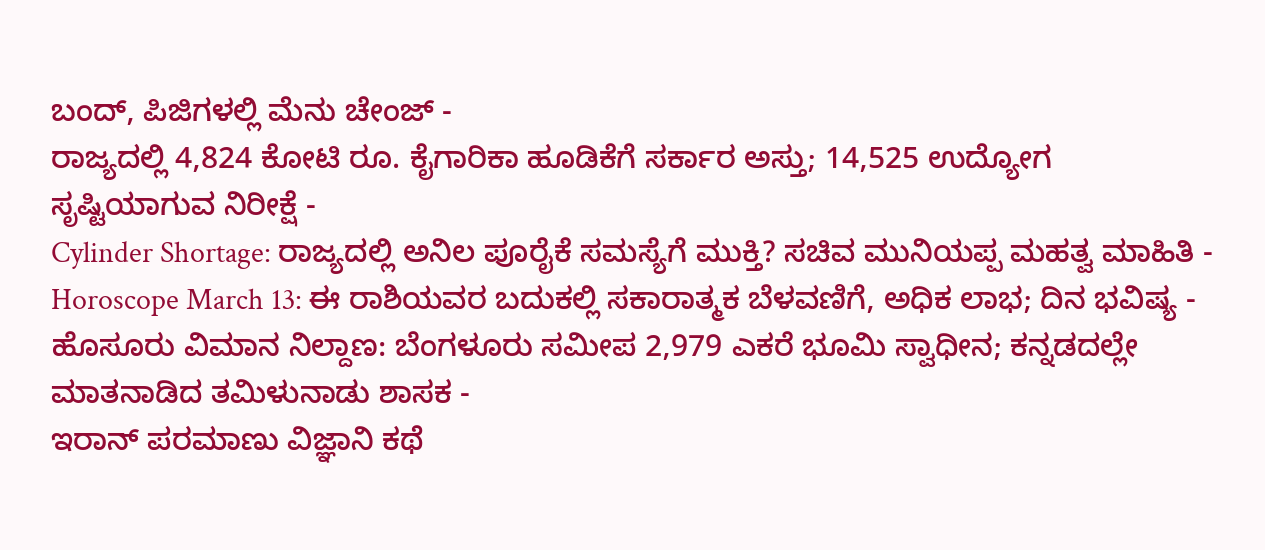ಬಂದ್, ಪಿಜಿಗಳಲ್ಲಿ ಮೆನು ಚೇಂಜ್ -
ರಾಜ್ಯದಲ್ಲಿ 4,824 ಕೋಟಿ ರೂ. ಕೈಗಾರಿಕಾ ಹೂಡಿಕೆಗೆ ಸರ್ಕಾರ ಅಸ್ತು; 14,525 ಉದ್ಯೋಗ ಸೃಷ್ಟಿಯಾಗುವ ನಿರೀಕ್ಷೆ -
Cylinder Shortage: ರಾಜ್ಯದಲ್ಲಿ ಅನಿಲ ಪೂರೈಕೆ ಸಮಸ್ಯೆಗೆ ಮುಕ್ತಿ? ಸಚಿವ ಮುನಿಯಪ್ಪ ಮಹತ್ವ ಮಾಹಿತಿ -
Horoscope March 13: ಈ ರಾಶಿಯವರ ಬದುಕಲ್ಲಿ ಸಕಾರಾತ್ಮಕ ಬೆಳವಣಿಗೆ, ಅಧಿಕ ಲಾಭ; ದಿನ ಭವಿಷ್ಯ -
ಹೊಸೂರು ವಿಮಾನ ನಿಲ್ದಾಣ: ಬೆಂಗಳೂರು ಸಮೀಪ 2,979 ಎಕರೆ ಭೂಮಿ ಸ್ವಾಧೀನ; ಕನ್ನಡದಲ್ಲೇ ಮಾತನಾಡಿದ ತಮಿಳುನಾಡು ಶಾಸಕ -
ಇರಾನ್ ಪರಮಾಣು ವಿಜ್ಞಾನಿ ಕಥೆ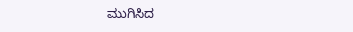ಮುಗಿಸಿದ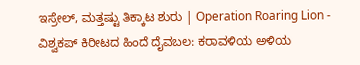ಇಸ್ರೇಲ್, ಮತ್ತಷ್ಟು ತಿಕ್ಕಾಟ ಶುರು | Operation Roaring Lion -
ವಿಶ್ವಕಪ್ ಕಿರೀಟದ ಹಿಂದೆ ದೈವಬಲ: ಕರಾವಳಿಯ ಅಳಿಯ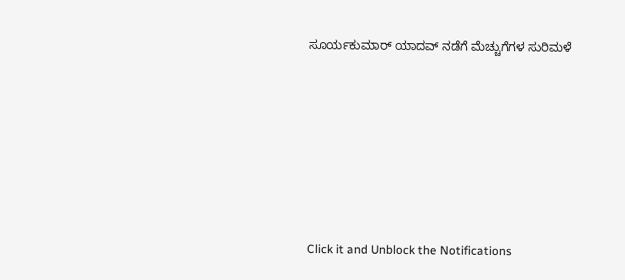ಸೂರ್ಯಕುಮಾರ್ ಯಾದವ್ ನಡೆಗೆ ಮೆಚ್ಚುಗೆಗಳ ಸುರಿಮಳೆ











Click it and Unblock the Notifications